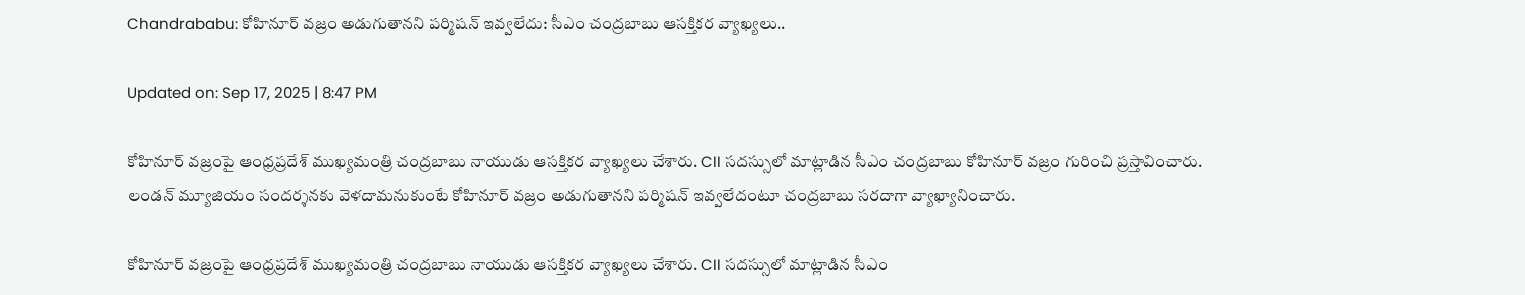Chandrababu: కోహినూర్‌ వజ్రం అడుగుతానని పర్మిషన్‌ ఇవ్వలేదు: సీఎం చంద్రబాబు ఆసక్తికర వ్యాఖ్యలు..

Updated on: Sep 17, 2025 | 8:47 PM

కోహినూర్‌ వజ్రంపై ఆంధ్రప్రదేశ్ ముఖ్యమంత్రి చంద్రబాబు నాయుడు ఆసక్తికర వ్యాఖ్యలు చేశారు. CII సదస్సులో మాట్లాడిన సీఎం చంద్రబాబు కోహినూర్‌ వజ్రం గురించి ప్రస్తావించారు. లండన్‌ మ్యూజియం సందర్శనకు వెళదామనుకుంటే కోహినూర్‌ వజ్రం అడుగుతానని పర్మిషన్‌ ఇవ్వలేదంటూ చంద్రబాబు సరదాగా వ్యాఖ్యానించారు.

కోహినూర్‌ వజ్రంపై ఆంధ్రప్రదేశ్ ముఖ్యమంత్రి చంద్రబాబు నాయుడు ఆసక్తికర వ్యాఖ్యలు చేశారు. CII సదస్సులో మాట్లాడిన సీఎం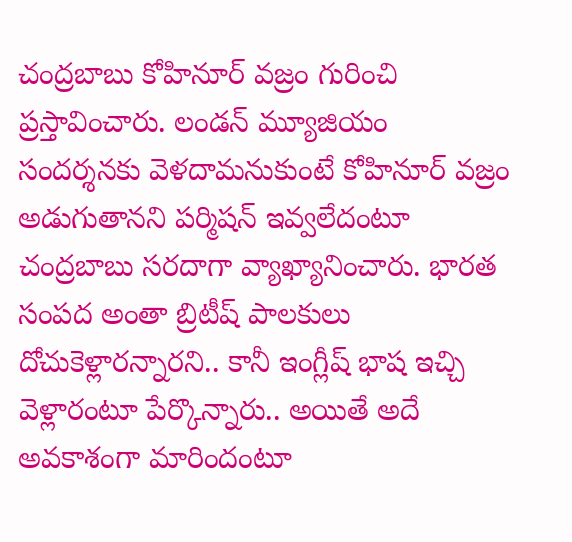చంద్రబాబు కోహినూర్‌ వజ్రం గురించి ప్రస్తావించారు. లండన్‌ మ్యూజియం సందర్శనకు వెళదామనుకుంటే కోహినూర్‌ వజ్రం అడుగుతానని పర్మిషన్‌ ఇవ్వలేదంటూ చంద్రబాబు సరదాగా వ్యాఖ్యానించారు. భారత సంపద అంతా బ్రిటీష్‌ పాలకులు దోచుకెళ్లారన్నారని.. కానీ ఇంగ్లీష్‌ భాష ఇచ్చి వెళ్లారంటూ పేర్కొన్నారు.. అయితే అదే అవకాశంగా మారిందంటూ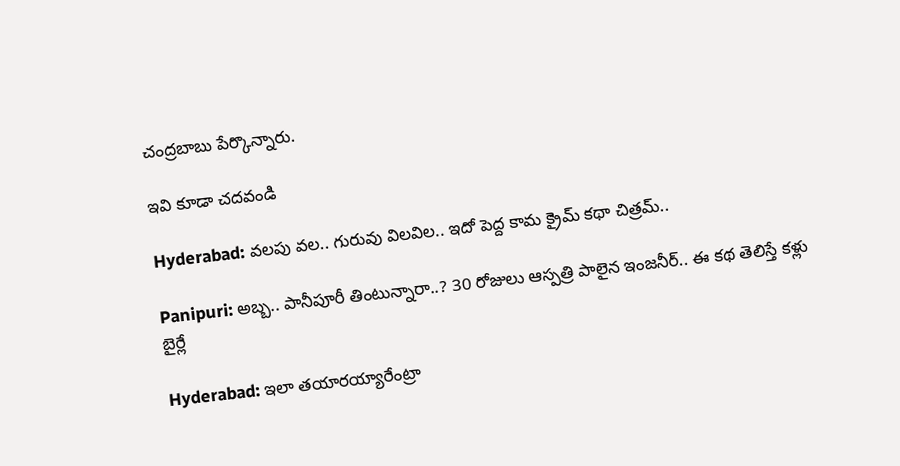చంద్రబాబు పేర్కొన్నారు.

ఇవి కూడా చదవండి

Hyderabad: వలపు వల.. గురువు విలవిల.. ఇదో పెద్ద కామ క్రైమ్ కథా చిత్రమ్..

Panipuri: అబ్బ.. పానీపూరీ తింటున్నారా..? 30 రోజులు ఆస్పత్రి పాలైన ఇంజనీర్.. ఈ కథ తెలిస్తే కళ్లు బైర్లే

Hyderabad: ఇలా తయారయ్యారేంట్రా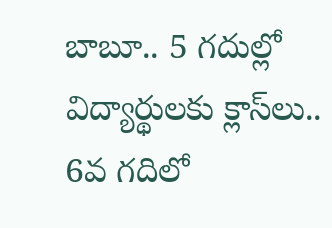బాబూ.. 5 గదుల్లో విద్యార్థులకు క్లాస్‌లు.. 6వ గదిలో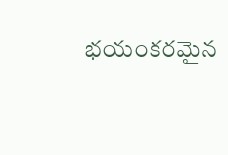భయంకరమైన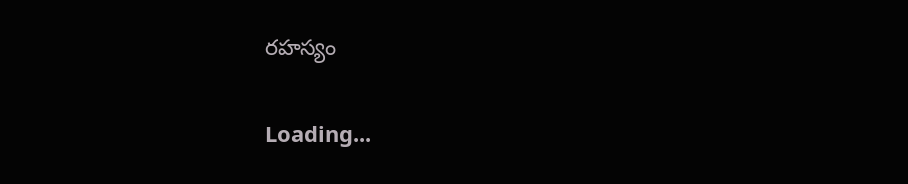రహస్యం

Loading...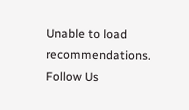Unable to load recommendations.
Follow Us